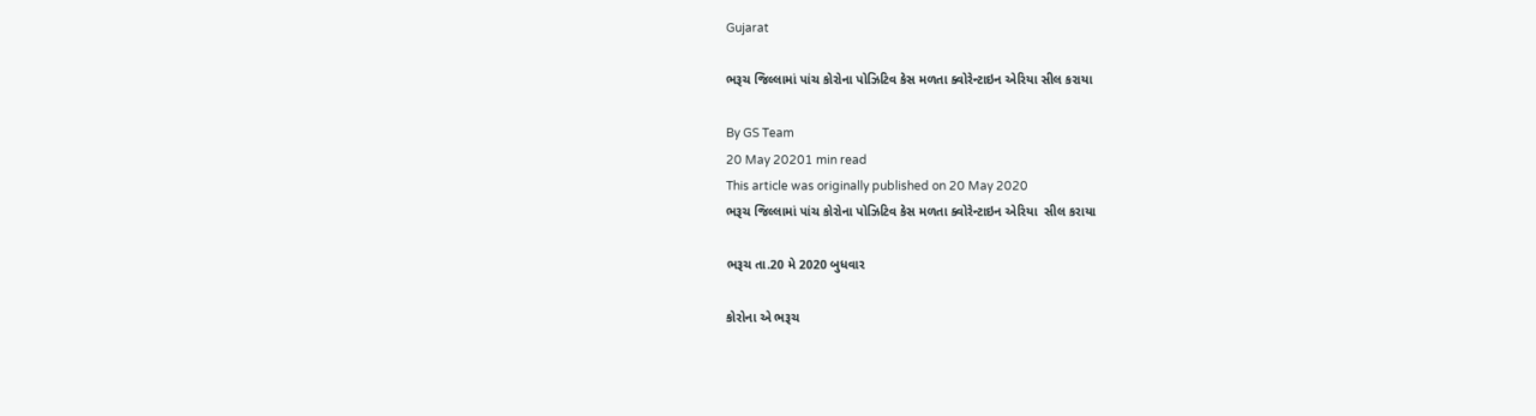Gujarat

ભરૂચ જિલ્લામાં પાંચ કોરોના પોઝિટિવ કેસ મળતા ક્વોરેન્ટાઇન એરિયા સીલ કરાયા

By GS Team
20 May 20201 min read
This article was originally published on 20 May 2020
ભરૂચ જિલ્લામાં પાંચ કોરોના પોઝિટિવ કેસ મળતા ક્વોરેન્ટાઇન એરિયા  સીલ કરાયા

ભરૂચ તા.20 મે 2020 બુધવાર

કોરોના એ ભરૂચ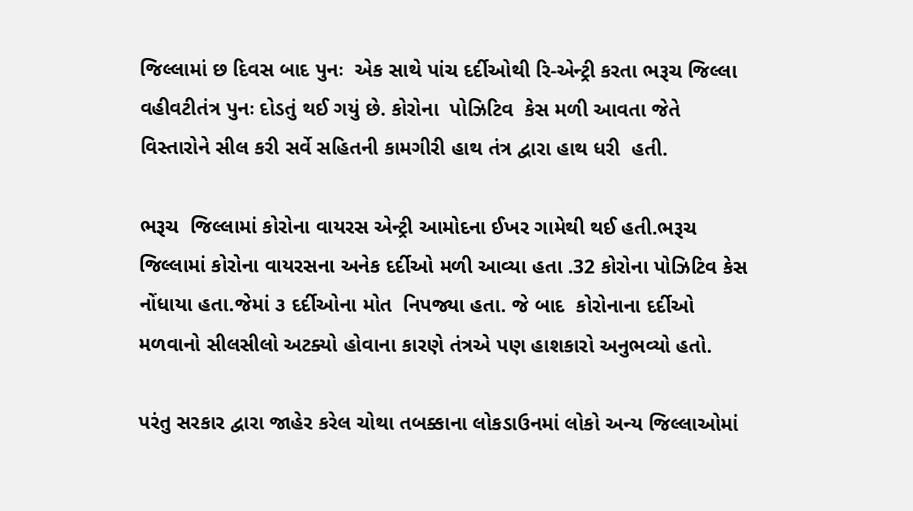જિલ્લામાં છ દિવસ બાદ પુનઃ  એક સાથે પાંચ દર્દીઓથી રિ-એન્ટ્રી કરતા ભરૂચ જિલ્લા વહીવટીતંત્ર પુનઃ દોડતું થઈ ગયું છે. કોરોના  પોઝિટિવ  કેસ મળી આવતા જેતે વિસ્તારોને સીલ કરી સર્વે સહિતની કામગીરી હાથ તંત્ર દ્વારા હાથ ધરી  હતી.

ભરૂચ  જિલ્લામાં કોરોના વાયરસ એન્ટ્રી આમોદના ઈખર ગામેથી થઈ હતી.ભરૂચ જિલ્લામાં કોરોના વાયરસના અનેક દર્દીઓ મળી આવ્યા હતા .32 કોરોના પોઝિટિવ કેસ નોંધાયા હતા.જેમાં ૩ દર્દીઓના મોત  નિપજ્યા હતા. જે બાદ  કોરોનાના દર્દીઓ મળવાનો સીલસીલો અટક્યો હોવાના કારણે તંત્રએ પણ હાશકારો અનુભવ્યો હતો.

પરંતુ સરકાર દ્વારા જાહેર કરેલ ચોથા તબક્કાના લોકડાઉનમાં લોકો અન્ય જિલ્લાઓમાં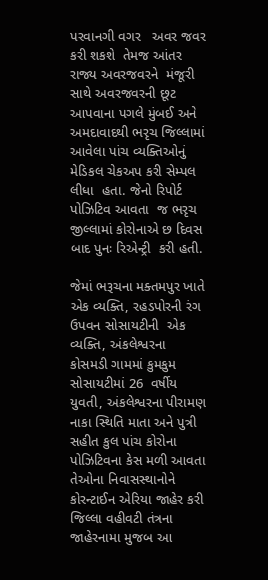પરવાનગી વગર   અવર જવર કરી શકશે  તેમજ આંતર રાજ્ય અવરજવરને  મંજૂરી સાથે અવરજવરની છૂટ આપવાના પગલે મુંબઈ અને અમદાવાદથી ભરૃચ જિલ્લામાં  આવેલા પાંચ વ્યક્તિઓનું મેડિકલ ચેકઅપ કરી સેમ્પલ  લીધા  હતા. જેનો રિપોર્ટ પોઝિટિવ આવતા  જ ભરૃચ જીલ્લામાં કોરોનાએ છ દિવસ બાદ પુનઃ રિએન્ટ્રી  કરી હતી.

જેમાં ભરૂચના મક્તમપુર ખાતે એક વ્યક્તિ, રહડપોરની રંગ ઉપવન સોસાયટીની  એક વ્યક્તિ, અંકલેશ્વરના કોસમડી ગામમાં કુમકુમ સોસાયટીમાં 26  વર્ષીય યુવતી, અંકલેશ્વરના પીરામણ નાકા સ્થિતિ માતા અને પુત્રી સહીત કુલ પાંચ કોરોના પોઝિટિવના કેસ મળી આવતા તેઓના નિવાસસ્થાનોને કોરન્ટાઈન એરિયા જાહેર કરી જિલ્લા વહીવટી તંત્રના જાહેરનામા મુજબ આ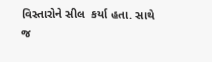વિસ્તારોને સીલ  કર્યા હતા. સાથે જ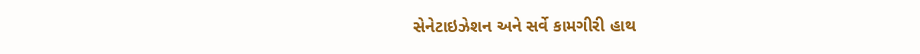સેનેટાઇઝેશન અને સર્વે કામગીરી હાથ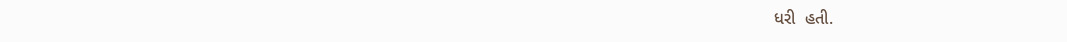ધરી  હતી.